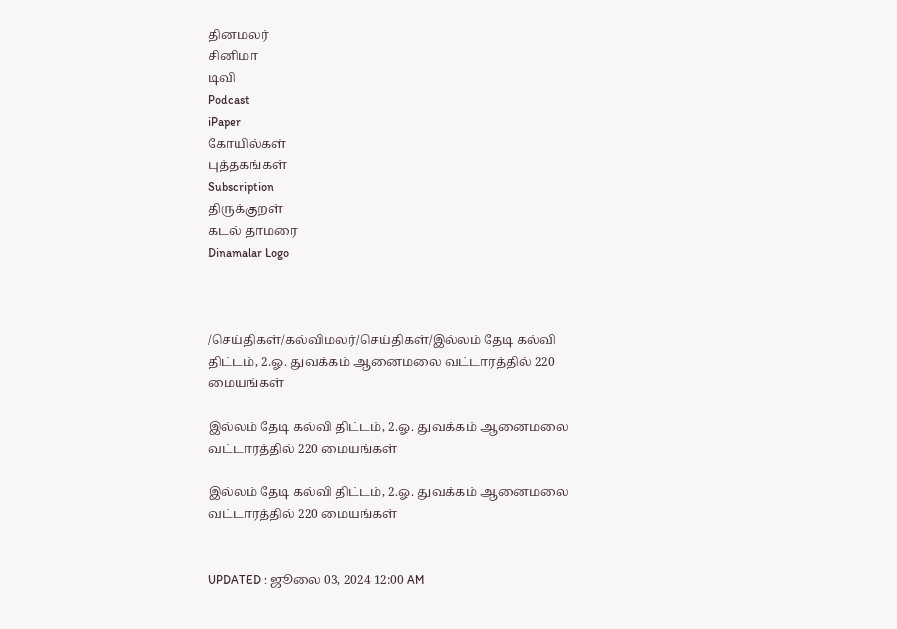தினமலர்
சினிமா
டிவி
Podcast
iPaper
கோயில்கள்
புத்தகங்கள்
Subscription
திருக்குறள்
கடல் தாமரை
Dinamalar Logo



/செய்திகள்/கல்விமலர்/செய்திகள்/இல்லம் தேடி கல்வி திட்டம், 2.ஓ. துவக்கம் ஆனைமலை வட்டாரத்தில் 220 மையங்கள்

இல்லம் தேடி கல்வி திட்டம், 2.ஓ. துவக்கம் ஆனைமலை வட்டாரத்தில் 220 மையங்கள்

இல்லம் தேடி கல்வி திட்டம், 2.ஓ. துவக்கம் ஆனைமலை வட்டாரத்தில் 220 மையங்கள்


UPDATED : ஜூலை 03, 2024 12:00 AM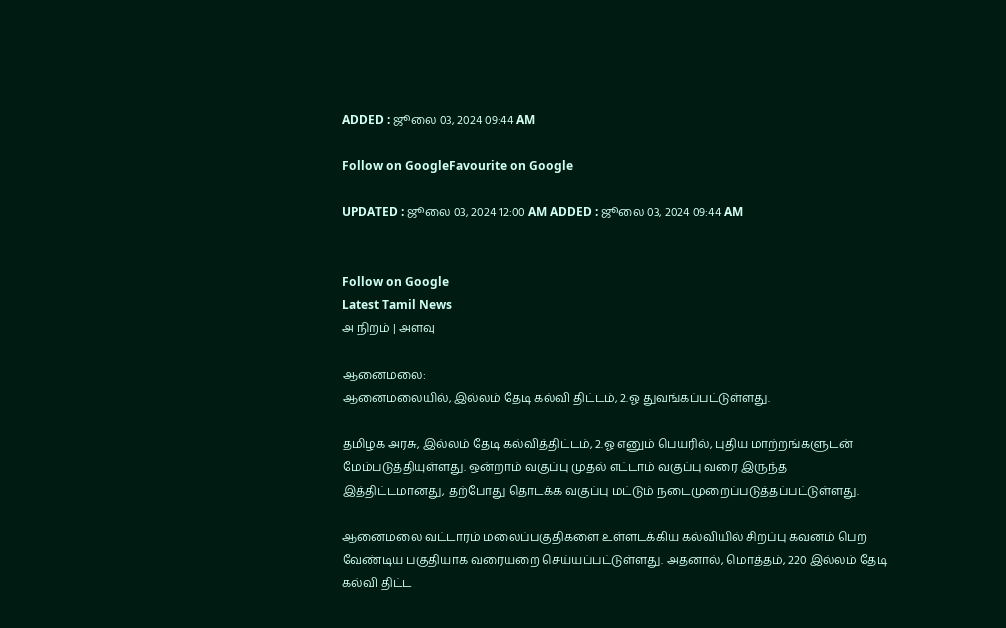ADDED : ஜூலை 03, 2024 09:44 AM

Follow on GoogleFavourite on Google

UPDATED : ஜூலை 03, 2024 12:00 AM ADDED : ஜூலை 03, 2024 09:44 AM


Follow on Google
Latest Tamil News
அ நிறம் | அளவு

ஆனைமலை:
ஆனைமலையில், இல்லம் தேடி கல்வி திட்டம், 2.ஓ துவங்கப்பட்டுள்ளது.

தமிழக அரசு, இல்லம் தேடி கல்வித்திட்டம், 2.ஓ எனும் பெயரில், புதிய மாற்றங்களுடன் மேம்படுத்தியுள்ளது. ஒன்றாம் வகுப்பு முதல் எட்டாம் வகுப்பு வரை இருந்த இத்திட்டமானது, தற்போது தொடக்க வகுப்பு மட்டும் நடைமுறைப்படுத்தப்பட்டுள்ளது.

ஆனைமலை வட்டாரம் மலைப்பகுதிகளை உள்ளடக்கிய கல்வியில் சிறப்பு கவனம் பெற வேண்டிய பகுதியாக வரையறை செய்யப்பட்டுள்ளது. அதனால், மொத்தம், 220 இல்லம் தேடி கல்வி திட்ட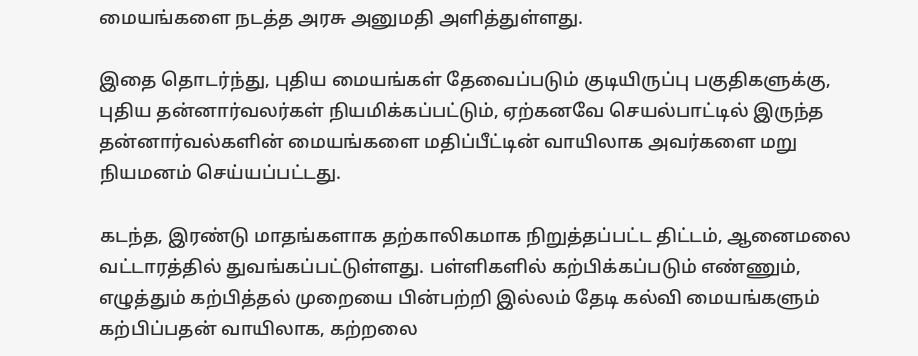மையங்களை நடத்த அரசு அனுமதி அளித்துள்ளது.

இதை தொடர்ந்து, புதிய மையங்கள் தேவைப்படும் குடியிருப்பு பகுதிகளுக்கு, புதிய தன்னார்வலர்கள் நியமிக்கப்பட்டும், ஏற்கனவே செயல்பாட்டில் இருந்த தன்னார்வல்களின் மையங்களை மதிப்பீட்டின் வாயிலாக அவர்களை மறு நியமனம் செய்யப்பட்டது.

கடந்த, இரண்டு மாதங்களாக தற்காலிகமாக நிறுத்தப்பட்ட திட்டம், ஆனைமலை வட்டாரத்தில் துவங்கப்பட்டுள்ளது. பள்ளிகளில் கற்பிக்கப்படும் எண்ணும், எழுத்தும் கற்பித்தல் முறையை பின்பற்றி இல்லம் தேடி கல்வி மையங்களும் கற்பிப்பதன் வாயிலாக, கற்றலை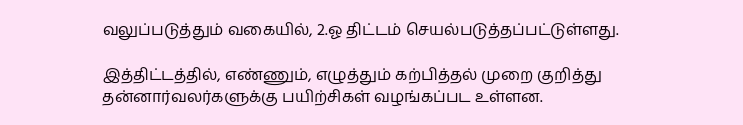வலுப்படுத்தும் வகையில், 2.ஓ திட்டம் செயல்படுத்தப்பட்டுள்ளது.

இத்திட்டத்தில், எண்ணும், எழுத்தும் கற்பித்தல் முறை குறித்து தன்னார்வலர்களுக்கு பயிற்சிகள் வழங்கப்பட உள்ளன.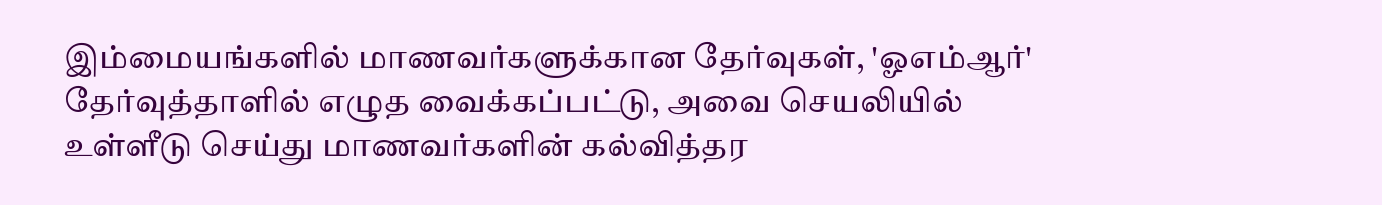இம்மையங்களில் மாணவர்களுக்கான தேர்வுகள், 'ஓஎம்ஆர்' தேர்வுத்தாளில் எழுத வைக்கப்பட்டு, அவை செயலியில் உள்ளீடு செய்து மாணவர்களின் கல்வித்தர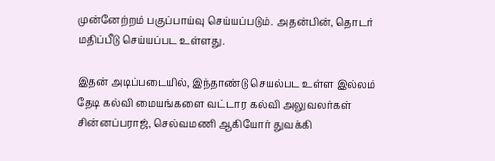முன்னேற்றம் பகுப்பாய்வு செய்யப்படும். அதன்பின், தொடர் மதிப்பீடு செய்யப்பட உள்ளது.

இதன் அடிப்படையில், இந்தாண்டு செயல்பட உள்ள இல்லம் தேடி கல்வி மையங்களை வட்டார கல்வி அலுவலர்கள் சின்னப்பராஜ், செல்வமணி ஆகியோர் துவக்கி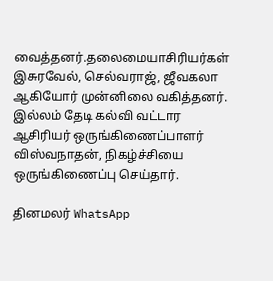வைத்தனர்.தலைமையாசிரியர்கள் இசுரவேல், செல்வராஜ், ஜீவகலா ஆகியோர் முன்னிலை வகித்தனர். இல்லம் தேடி கல்வி வட்டார ஆசிரியர் ஒருங்கிணைப்பாளர் விஸ்வநாதன், நிகழ்ச்சியை ஒருங்கிணைப்பு செய்தார்.

தினமலர் WhatsApp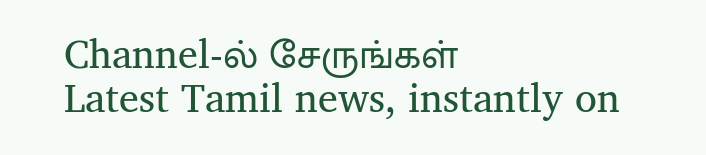Channel-ல் சேருங்கள்
Latest Tamil news, instantly on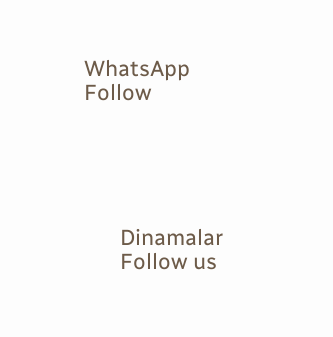WhatsApp
Follow





      Dinamalar
      Follow us